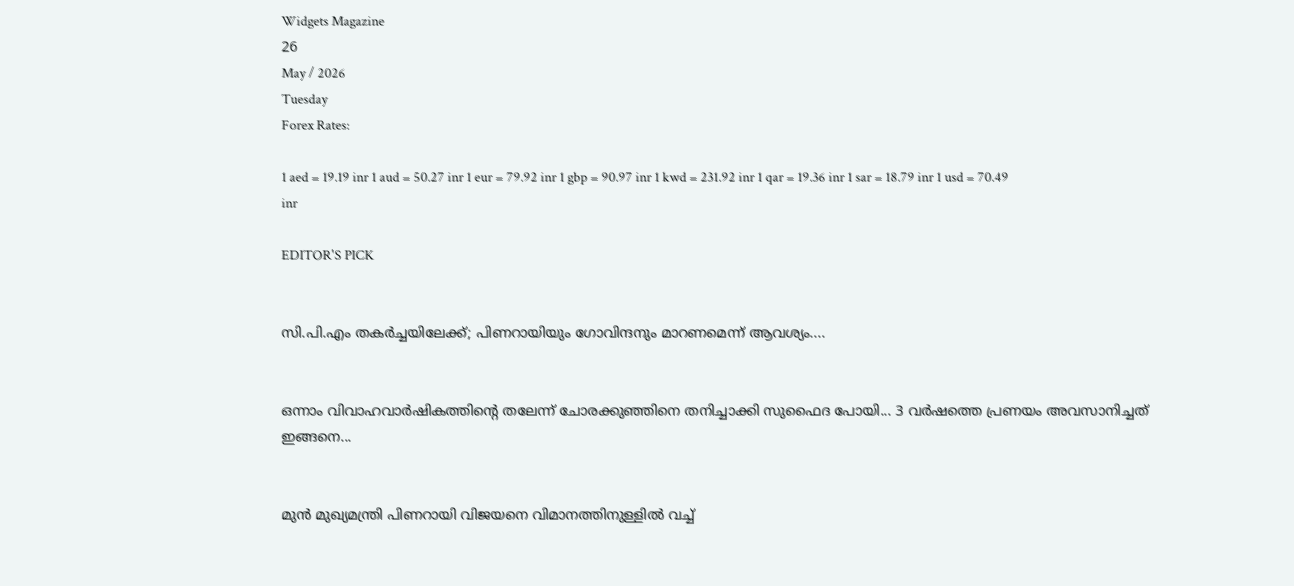Widgets Magazine
26
May / 2026
Tuesday
Forex Rates:

1 aed = 19.19 inr 1 aud = 50.27 inr 1 eur = 79.92 inr 1 gbp = 90.97 inr 1 kwd = 231.92 inr 1 qar = 19.36 inr 1 sar = 18.79 inr 1 usd = 70.49 inr

EDITOR'S PICK


സി.പി.എം തകർച്ചയിലേക്ക്; പിണറായിയും ഗോവിന്ദനും മാറണമെന്ന് ആവശ്യം....


ഒന്നാം വിവാഹവാർഷികത്തിന്റെ തലേന്ന് ചോരക്കുഞ്ഞിനെ തനിച്ചാക്കി സുഫൈദ പോയി... 3 വർഷത്തെ പ്രണയം അവസാനിച്ചത് ഇങ്ങനെ...


മുൻ മുഖ്യമന്ത്രി പിണറായി വിജയനെ വിമാനത്തിനുള്ളിൽ വച്ച്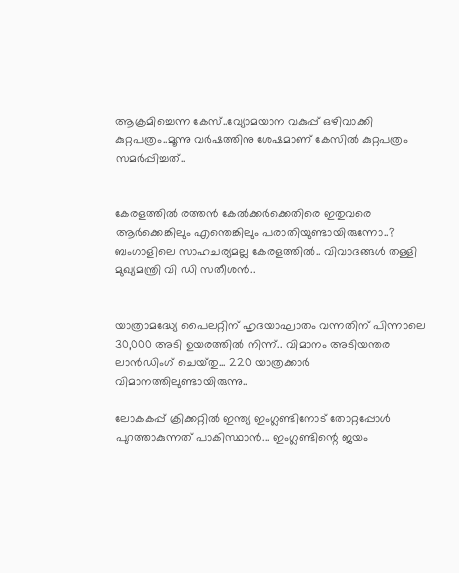ആക്രമിച്ചെന്ന കേസ്..വ്യോമയാന വകുപ്പ് ഒഴിവാക്കി കുറ്റപത്രം..മൂന്നു വർഷത്തിനു ശേഷമാണ് കേസിൽ കുറ്റപത്രം സമർപ്പിച്ചത്..


കേരളത്തിൽ രത്തൻ കേൽക്കർക്കെതിരെ ഇതുവരെ ആർക്കെങ്കിലും എന്തെങ്കിലും പരാതിയുണ്ടായിരുന്നോ..? ബംഗാളിലെ സാഹചര്യമല്ല കേരളത്തിൽ.. വിവാദങ്ങൾ തള്ളി മുഖ്യമന്ത്രി വി ഡി സതീശൻ..


യാത്രാമദ്ധ്യേ പൈലറ്റിന് ഹൃദയാഘാതം വന്നതിന് പിന്നാലെ 30,000 അടി ഉയരത്തിൽ നിന്ന്.. വിമാനം അടിയന്തര ലാൻഡിംഗ് ചെയ്‌തു... 220 യാത്രക്കാർ വിമാനത്തിലുണ്ടായിരുന്നു..

ലോകകപ്പ് ക്രിക്കറ്റില്‍ ഇന്ത്യ ഇംഗ്ലണ്ടിനോട് തോറ്റപ്പോള്‍ പുറത്താകുന്നത് പാകിസ്ഥാന്‍... ഇംഗ്ലണ്ടിന്റെ ജയം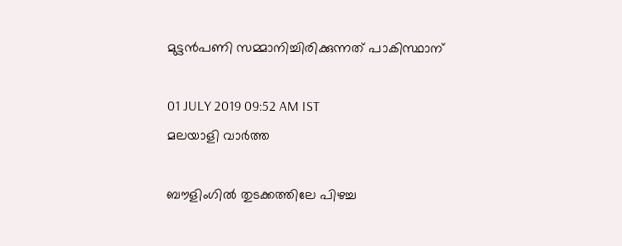മുട്ടന്‍പണി സമ്മാനിച്ചിരിക്കുന്നത് പാകിസ്ഥാന്

01 JULY 2019 09:52 AM IST
മലയാളി വാര്‍ത്ത

ബൗളിംഗില്‍ തുടക്കത്തിലേ പിഴച്ച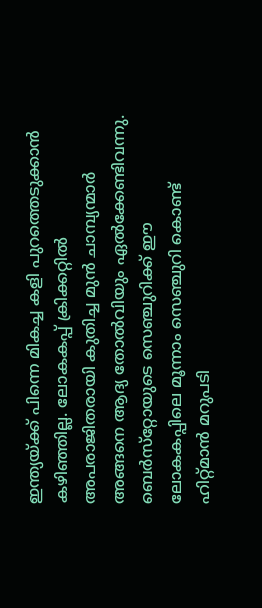ഇന്ത്യയ്ക്ക് പിന്നെ മികച്ച കളി പുറത്തെടുക്കാന്‍ കഴിഞ്ഞില്ല. ലോകകപ്പ് ക്രിക്കറ്റില്‍ അപരാജിതരായി കുതിച്ച മുന്‍ ചാമ്പ്യന്മാര്‍ അങ്ങനെ ആദ്യ തോല്‍വിയും ഏല്‍ക്കേണ്ടിവന്നു. ബെര്‍സ്‌റ്റോയുടെ സെഞ്ചുറിക്ക് ഈ ലോകകപ്പിലെ മൂന്നാം സെഞ്ചുറി കൊണ്ട് ഹിറ്റ്മാന്‍ മറുപടി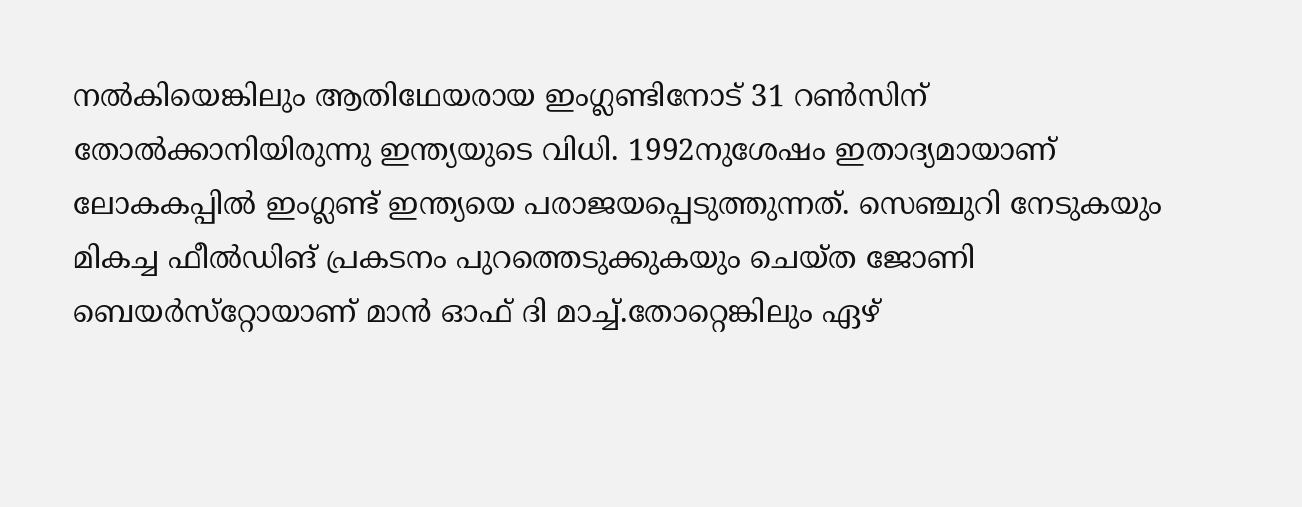നല്‍കിയെങ്കിലും ആതിഥേയരായ ഇംഗ്ലണ്ടിനോട് 31 റണ്‍സിന് തോല്‍ക്കാനിയിരുന്നു ഇന്ത്യയുടെ വിധി. 1992നുശേഷം ഇതാദ്യമായാണ് ലോകകപ്പില്‍ ഇംഗ്ലണ്ട് ഇന്ത്യയെ പരാജയപ്പെടുത്തുന്നത്. സെഞ്ചുറി നേടുകയും മികച്ച ഫീല്‍ഡിങ് പ്രകടനം പുറത്തെടുക്കുകയും ചെയ്ത ജോണി ബെയര്‍സ്‌റ്റോയാണ് മാന്‍ ഓഫ് ദി മാച്ച്.തോറ്റെങ്കിലും ഏഴ്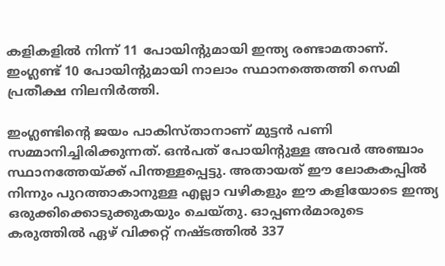കളികളില്‍ നിന്ന് 11 പോയിന്റുമായി ഇന്ത്യ രണ്ടാമതാണ്. ഇംഗ്ലണ്ട് 10 പോയിന്റുമായി നാലാം സ്ഥാനത്തെത്തി സെമി പ്രതീക്ഷ നിലനിര്‍ത്തി.

ഇംഗ്ലണ്ടിന്റെ ജയം പാകിസ്താനാണ് മുട്ടന്‍ പണി സമ്മാനിച്ചിരിക്കുന്നത്. ഒന്‍പത് പോയിന്റുള്ള അവര്‍ അഞ്ചാം സ്ഥാനത്തേയ്ക്ക് പിന്തള്ളപ്പെട്ടു. അതായത് ഈ ലോകകപ്പില്‍ നിന്നും പുറത്താകാനുള്ള എല്ലാ വഴികളും ഈ കളിയോടെ ഇന്ത്യ ഒരുക്കിക്കൊടുക്കുകയും ചെയ്തു. ഓപ്പണര്‍മാരുടെ കരുത്തില്‍ ഏഴ് വിക്കറ്റ് നഷ്ടത്തില്‍ 337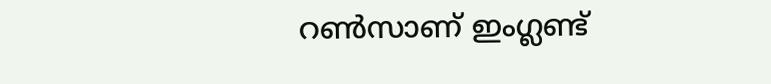റണ്‍സാണ് ഇംഗ്ലണ്ട്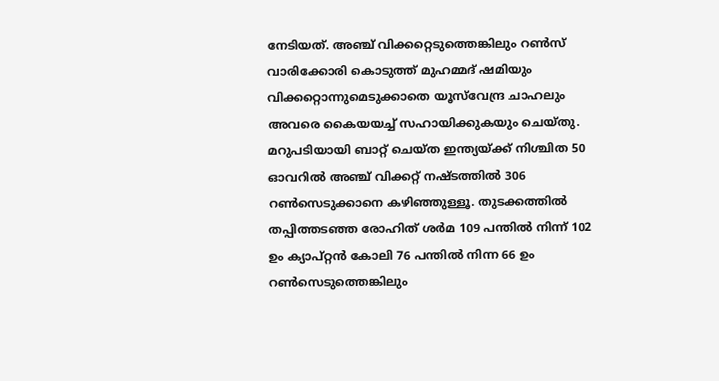നേടിയത്. അഞ്ച് വിക്കറ്റെടുത്തെങ്കിലും റണ്‍സ് വാരിക്കോരി കൊടുത്ത് മുഹമ്മദ് ഷമിയും വിക്കറ്റൊന്നുമെടുക്കാതെ യൂസ്‌വേന്ദ്ര ചാഹലും അവരെ കൈയയച്ച് സഹായിക്കുകയും ചെയ്തു. മറുപടിയായി ബാറ്റ് ചെയ്ത ഇന്ത്യയ്ക്ക് നിശ്ചിത 50 ഓവറില്‍ അഞ്ച് വിക്കറ്റ് നഷ്ടത്തില്‍ 306 റണ്‍സെടുക്കാനെ കഴിഞ്ഞുള്ളൂ. തുടക്കത്തില്‍ തപ്പിത്തടഞ്ഞ രോഹിത് ശര്‍മ 109 പന്തില്‍ നിന്ന് 102 ഉം ക്യാപ്റ്റന്‍ കോലി 76 പന്തില്‍ നിന്ന 66 ഉം റണ്‍സെടുത്തെങ്കിലും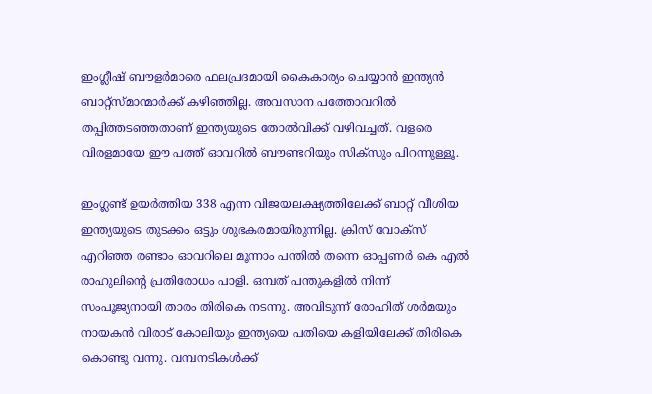ഇംഗ്ലീഷ് ബൗളര്‍മാരെ ഫലപ്രദമായി കൈകാര്യം ചെയ്യാന്‍ ഇന്ത്യന്‍ ബാറ്റ്‌സ്മാന്മാര്‍ക്ക് കഴിഞ്ഞില്ല. അവസാന പത്തോവറില്‍ തപ്പിത്തടഞ്ഞതാണ് ഇന്ത്യയുടെ തോല്‍വിക്ക് വഴിവച്ചത്. വളരെ വിരളമായേ ഈ പത്ത് ഓവറില്‍ ബൗണ്ടറിയും സിക്‌സും പിറന്നുള്ളൂ.

ഇംഗ്ലണ്ട് ഉയര്‍ത്തിയ 338 എന്ന വിജയലക്ഷ്യത്തിലേക്ക് ബാറ്റ് വീശിയ ഇന്ത്യയുടെ തുടക്കം ഒട്ടും ശുഭകരമായിരുന്നില്ല. ക്രിസ് വോക്‌സ് എറിഞ്ഞ രണ്ടാം ഓവറിലെ മൂന്നാം പന്തില്‍ തന്നെ ഓപ്പണര്‍ കെ എല്‍ രാഹുലിന്റെ പ്രതിരോധം പാളി. ഒമ്പത് പന്തുകളില്‍ നിന്ന് സംപൂജ്യനായി താരം തിരികെ നടന്നു. അവിടുന്ന് രോഹിത് ശര്‍മയും നായകന്‍ വിരാട് കോലിയും ഇന്ത്യയെ പതിയെ കളിയിലേക്ക് തിരികെ കൊണ്ടു വന്നു. വമ്പനടികള്‍ക്ക്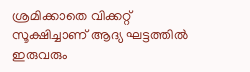ശ്രമിക്കാതെ വിക്കറ്റ് സൂക്ഷിച്ചാണ് ആദ്യ ഘട്ടത്തില്‍ ഇരുവരും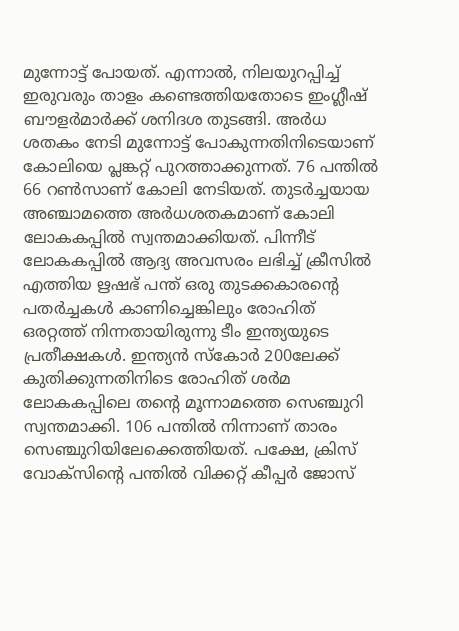മുന്നോട്ട് പോയത്. എന്നാല്‍, നിലയുറപ്പിച്ച് ഇരുവരും താളം കണ്ടെത്തിയതോടെ ഇംഗ്ലീഷ് ബൗളര്‍മാര്‍ക്ക് ശനിദശ തുടങ്ങി. അര്‍ധ ശതകം നേടി മുന്നോട്ട് പോകുന്നതിനിടെയാണ് കോലിയെ പ്ലങ്കറ്റ് പുറത്താക്കുന്നത്. 76 പന്തില്‍ 66 റണ്‍സാണ് കോലി നേടിയത്. തുടര്‍ച്ചയായ അഞ്ചാമത്തെ അര്‍ധശതകമാണ് കോലി ലോകകപ്പില്‍ സ്വന്തമാക്കിയത്. പിന്നീട് ലോകകപ്പില്‍ ആദ്യ അവസരം ലഭിച്ച് ക്രീസില്‍ എത്തിയ ഋഷഭ് പന്ത് ഒരു തുടക്കകാരന്റെ പതര്‍ച്ചകള്‍ കാണിച്ചെങ്കിലും രോഹിത് ഒരറ്റത്ത് നിന്നതായിരുന്നു ടീം ഇന്ത്യയുടെ പ്രതീക്ഷകള്‍. ഇന്ത്യന്‍ സ്‌കോര്‍ 200ലേക്ക് കുതിക്കുന്നതിനിടെ രോഹിത് ശര്‍മ ലോകകപ്പിലെ തന്റെ മൂന്നാമത്തെ സെഞ്ചുറി സ്വന്തമാക്കി. 106 പന്തില്‍ നിന്നാണ് താരം സെഞ്ചുറിയിലേക്കെത്തിയത്. പക്ഷേ, ക്രിസ് വോക്‌സിന്റെ പന്തില്‍ വിക്കറ്റ് കീപ്പര്‍ ജോസ്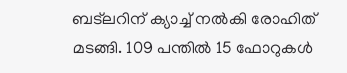ബട്‌ലറിന് ക്യാച്ച് നല്‍കി രോഹിത് മടങ്ങി. 109 പന്തില്‍ 15 ഫോറുകള്‍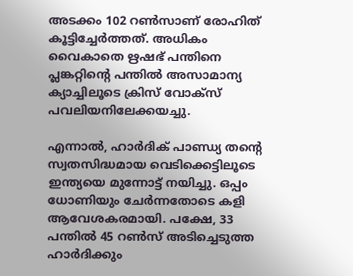അടക്കം 102 റണ്‍സാണ് രോഹിത് കൂട്ടിച്ചേര്‍ത്തത്. അധികം വൈകാതെ ഋഷഭ് പന്തിനെ പ്ലങ്കറ്റിന്റെ പന്തില്‍ അസാമാന്യ ക്യാച്ചിലൂടെ ക്രിസ് വോക്‌സ് പവലിയനിലേക്കയച്ചു.

എന്നാല്‍, ഹാര്‍ദിക് പാണ്ഡ്യ തന്റെ സ്വതസിദ്ധമായ വെടിക്കെട്ടിലൂടെ ഇന്ത്യയെ മുന്നോട്ട് നയിച്ചു. ഒപ്പം ധോണിയും ചേര്‍ന്നതോടെ കളി ആവേശകരമായി. പക്ഷേ, 33 പന്തില്‍ 45 റണ്‍സ് അടിച്ചെടുത്ത ഹാര്‍ദിക്കും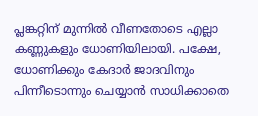പ്ലങ്കറ്റിന് മുന്നില്‍ വീണതോടെ എല്ലാ കണ്ണുകളും ധോണിയിലായി. പക്ഷേ, ധോണിക്കും കേദാര്‍ ജാദവിനും പിന്നീടൊന്നും ചെയ്യാന്‍ സാധിക്കാതെ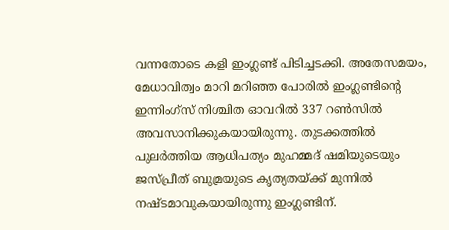വന്നതോടെ കളി ഇംഗ്ലണ്ട് പിടിച്ചടക്കി. അതേസമയം, മേധാവിത്വം മാറി മറിഞ്ഞ പോരില്‍ ഇംഗ്ലണ്ടിന്റെ ഇന്നിംഗ്‌സ് നിശ്ചിത ഓവറില്‍ 337 റണ്‍സില്‍ അവസാനിക്കുകയായിരുന്നു. തുടക്കത്തില്‍ പുലര്‍ത്തിയ ആധിപത്യം മുഹമ്മദ് ഷമിയുടെയും ജസ്പ്രീത് ബുമ്രയുടെ കൃത്യതയ്ക്ക് മുന്നില്‍ നഷ്ടമാവുകയായിരുന്നു ഇംഗ്ലണ്ടിന്.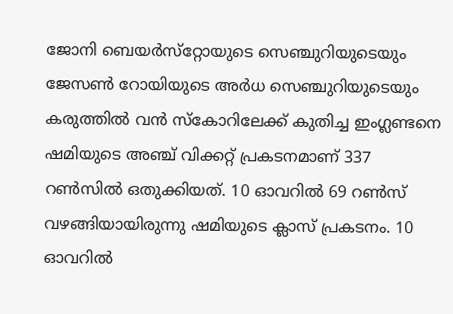ജോനി ബെയര്‍സ്‌റ്റോയുടെ സെഞ്ചുറിയുടെയും ജേസണ്‍ റോയിയുടെ അര്‍ധ സെഞ്ചുറിയുടെയും കരുത്തില്‍ വന്‍ സ്‌കോറിലേക്ക് കുതിച്ച ഇംഗ്ലണ്ടനെ ഷമിയുടെ അഞ്ച് വിക്കറ്റ് പ്രകടനമാണ് 337 റണ്‍സില്‍ ഒതുക്കിയത്. 10 ഓവറില്‍ 69 റണ്‍സ് വഴങ്ങിയായിരുന്നു ഷമിയുടെ ക്ലാസ് പ്രകടനം. 10 ഓവറില്‍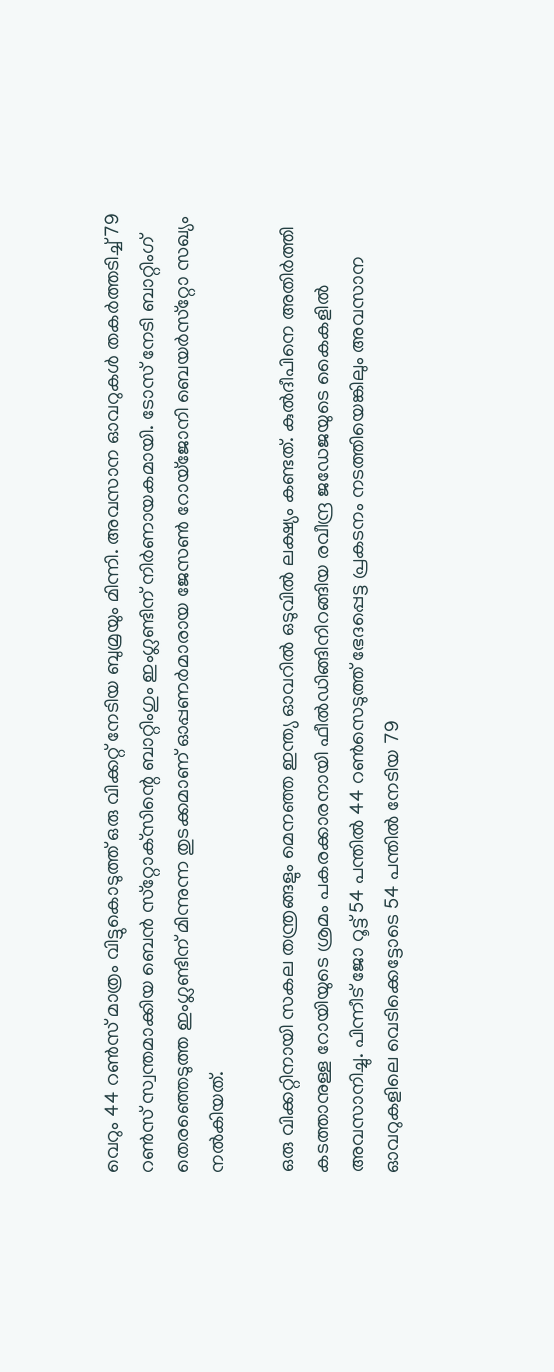വെറും 44 റണ്‍സ് മാത്രം വിട്ടുകൊടുത്ത് ഒരു വിക്കറ്റ് നേടിയ ബുമ്രയും മിന്നി. അവസാന ഓവറുകള്‍ തകര്‍ത്തടിച്ച് 79 റണ്‍സ് സ്വന്തമാക്കിയ ബെന്‍ സ്‌റ്റോക്‌സിന്റെ ബാറ്റിംഗും ഇംഗ്ലണ്ടിന് നിര്‍ണായകമായി. ടോസ് നേടി ബാറ്റിംഗ് തെരഞ്ഞെടുത്ത ഇംഗ്ലണ്ടിന് മിന്നുന്ന തുടക്കമാണ് ഓപ്പണര്‍മാരായ ജേസണ്‍ റോയ്‌ജോനി ബെയര്‍സ്‌റ്റോ സഖ്യം നല്‍കിയത്.

ഒരു വിക്കറ്റിനായി സകല തന്ത്രങ്ങളും മെനഞ്ഞ ഇന്ത്യ ഓവറില്‍ ഒടുവില്‍ ലക്ഷ്യം കണ്ടത്. കുല്‍ദീപിനെ അതിര്‍ത്തി കടത്താനുള്ള റോയിയുടെ ശ്രമം പകരക്കാരനായി ഫീല്‍ഡിങ്ങിനിറങ്ങിയ രവീന്ദ്ര ജഡേജയുടെ കൈകളില്‍ അവസാനിച്ചു. പിന്നീട് ജോ റൂട്ട് 54 പന്തില്‍ 44 റണ്‍സെടുത്ത് ഭേദപ്പെട്ട പ്രകടനം നടത്തിയെങ്കിലും അവസാന ഓവറുകളിലെ വെടിക്കെട്ടോടെ 54 പന്തില്‍ നേടിയ 79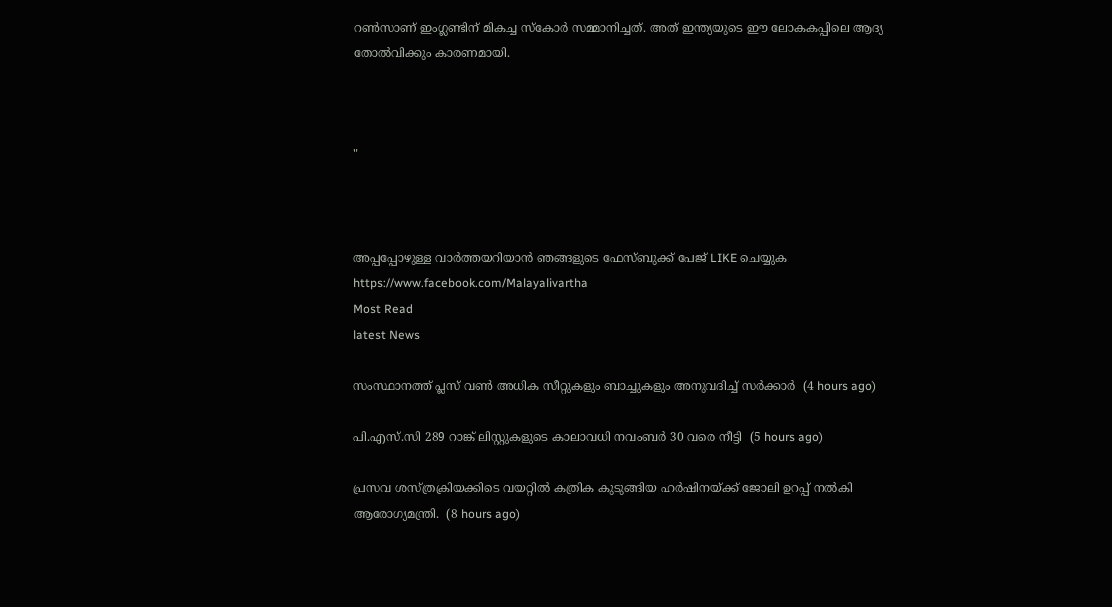റണ്‍സാണ് ഇംഗ്ലണ്ടിന് മികച്ച സ്‌കോര്‍ സമ്മാനിച്ചത്. അത് ഇന്ത്യയുടെ ഈ ലോകകപ്പിലെ ആദ്യ തോല്‍വിക്കും കാരണമായി.



"



അപ്പപ്പോഴുള്ള വാര്‍ത്തയറിയാന്‍ ഞങ്ങളുടെ ഫേസ്‌ബുക്ക്‌ പേജ് LIKE ചെയ്യുക
https://www.facebook.com/Malayalivartha
Most Read
latest News

സംസ്ഥാനത്ത് പ്ലസ് വണ്‍ അധിക സീറ്റുകളും ബാച്ചുകളും അനുവദിച്ച് സര്‍ക്കാര്‍  (4 hours ago)

പി.എസ്.സി 289 റാങ്ക് ലിസ്റ്റുകളുടെ കാലാവധി നവംബര്‍ 30 വരെ നീട്ടി  (5 hours ago)

പ്രസവ ശസ്ത്രക്രിയക്കിടെ വയറ്റിൽ കത്രിക കുടുങ്ങിയ ഹർഷിനയ്ക്ക് ജോലി ഉറപ്പ് നൽകി ആരോഗ്യമന്ത്രി.  (8 hours ago)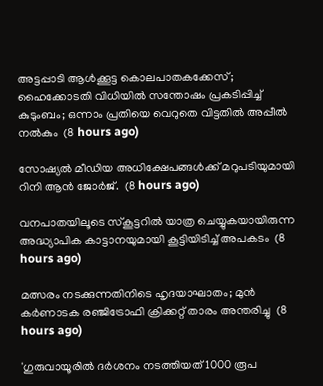അട്ടപ്പാടി ആള്‍ക്കൂട്ട കൊലപാതകക്കേസ്; ഹൈക്കോടതി വിധിയില്‍ സന്തോഷം പ്രകടിപ്പിച്ച് കുടുംബം; ഒന്നാം പ്രതിയെ വെറുതെ വിട്ടതില്‍ അപ്പീല്‍ നല്‍കും  (8 hours ago)

സോഷ്യല്‍ മീഡിയ അധിക്ഷേപങ്ങള്‍ക്ക് മറുപടിയുമായി റിനി ആന്‍ ജോര്‍ജ്.  (8 hours ago)

വനപാതയിലൂടെ സ്‌കൂട്ടറിൽ യാത്ര ചെയ്യുകയായിരുന്ന അദ്ധ്യാപിക കാട്ടാനയുമായി കൂട്ടിയിടിച്ച് അപകടം  (8 hours ago)

മത്സരം നടക്കുന്നതിനിടെ ഹൃദയാഘാതം; മുൻ കർണാടക രഞ്ജിട്രോഫി ക്രിക്കറ്റ് താരം അന്തരിച്ചു  (8 hours ago)

'ഗുരുവായൂരിൽ ദർശനം നടത്തിയത് 1000 രൂപ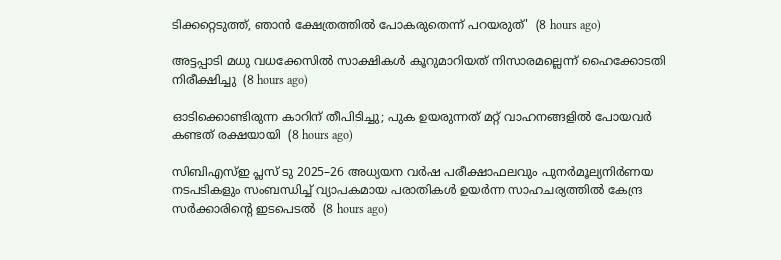ടിക്കറ്റെടുത്ത്, ഞാൻ ക്ഷേത്രത്തിൽ പോകരുതെന്ന് പറയരുത്'  (8 hours ago)

അട്ടപ്പാടി മധു വധക്കേസിൽ സാക്ഷികള്‍ കൂറുമാറിയത് നിസാരമല്ലെന്ന് ഹൈക്കോടതി നിരീക്ഷിച്ചു  (8 hours ago)

ഓടിക്കൊണ്ടിരുന്ന കാറിന് തീപിടിച്ചു; പുക ഉയരുന്നത് മറ്റ് വാഹനങ്ങളില്‍ പോയവര്‍ കണ്ടത് രക്ഷയായി  (8 hours ago)

സിബിഎസ്ഇ പ്ലസ് ടു 2025–26 അധ്യയന വർഷ പരീക്ഷാഫലവും പുനർമൂല്യനിർണയ നടപടികളും സംബന്ധിച്ച് വ്യാപകമായ പരാതികൾ ഉയർന്ന സാഹചര്യത്തിൽ കേന്ദ്ര സർക്കാരിന്‍റെ ഇടപെടൽ  (8 hours ago)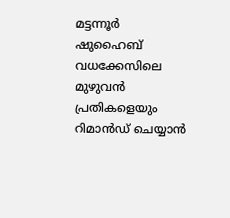മട്ടന്നൂർ ഷുഹൈബ് വധക്കേസിലെ മുഴുവൻ പ്രതികളെയും റിമാൻഡ് ചെയ്യാൻ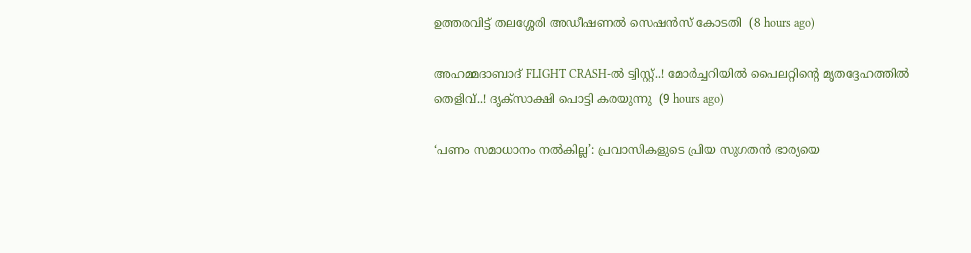ഉത്തരവിട്ട് തലശ്ശേരി അഡീഷണൽ സെഷൻസ് കോടതി  (8 hours ago)

അഹമ്മദാബാദ് FLIGHT CRASH-ൽ ട്വിസ്റ്റ്..! മോർച്ചറിയിൽ പൈലറ്റിന്റെ മൃതദ്ദേഹത്തിൽ തെളിവ്..! ദൃക്‌സാക്ഷി പൊട്ടി കരയുന്നു  (9 hours ago)

‘പണം സമാധാനം നൽകില്ല’: പ്രവാസികളുടെ പ്രിയ സുഗതൻ ഭാര്യയെ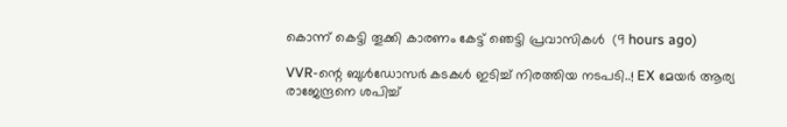കൊന്ന് കെട്ടി തൂക്കി കാരണം കേട്ട് ഞെട്ടി പ്രവാസികൾ  (9 hours ago)

VVR-ന്റെ ബുൾഡോസർ കടകൾ ഇടിച്ച് നിരത്തിയ നടപടി..! EX മേയർ ആര്യ രാജേന്ദ്രനെ ശപിച്ച്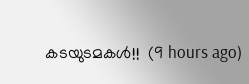കടയുടമകൾ!!  (9 hours ago)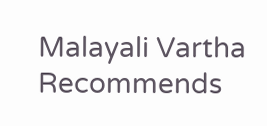Malayali Vartha Recommends